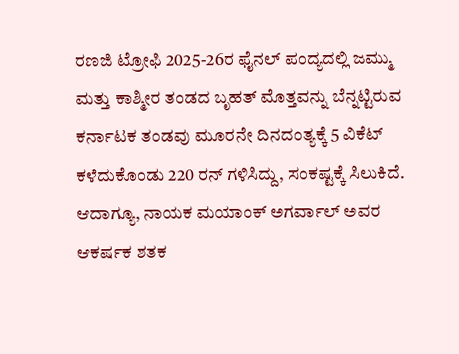ರಣಜಿ ಟ್ರೋಫಿ 2025-26ರ ಫೈನಲ್ ಪಂದ್ಯದಲ್ಲಿ ಜಮ್ಮು ಮತ್ತು ಕಾಶ್ಮೀರ ತಂಡದ ಬೃಹತ್ ಮೊತ್ತವನ್ನು ಬೆನ್ನಟ್ಟಿರುವ ಕರ್ನಾಟಕ ತಂಡವು ಮೂರನೇ ದಿನದಂತ್ಯಕ್ಕೆ 5 ವಿಕೆಟ್ ಕಳೆದುಕೊಂಡು 220 ರನ್ ಗಳಿಸಿದ್ದು, ಸಂಕಷ್ಟಕ್ಕೆ ಸಿಲುಕಿದೆ. ಆದಾಗ್ಯೂ, ನಾಯಕ ಮಯಾಂಕ್ ಅಗರ್ವಾಲ್ ಅವರ ಆಕರ್ಷಕ ಶತಕ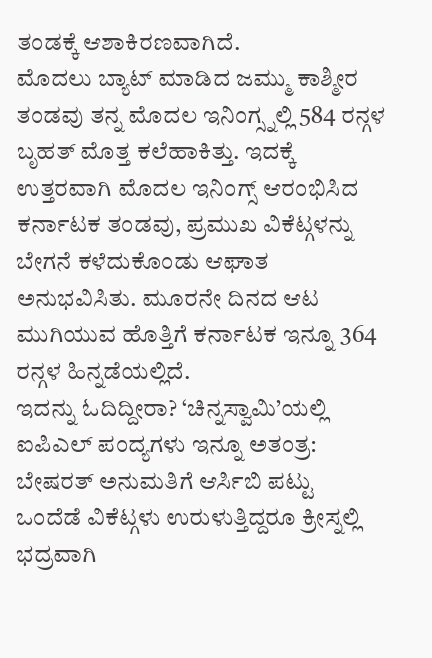ತಂಡಕ್ಕೆ ಆಶಾಕಿರಣವಾಗಿದೆ.
ಮೊದಲು ಬ್ಯಾಟ್ ಮಾಡಿದ ಜಮ್ಮು ಕಾಶ್ಮೀರ ತಂಡವು ತನ್ನ ಮೊದಲ ಇನಿಂಗ್ಸ್ನಲ್ಲಿ 584 ರನ್ಗಳ ಬೃಹತ್ ಮೊತ್ತ ಕಲೆಹಾಕಿತ್ತು. ಇದಕ್ಕೆ ಉತ್ತರವಾಗಿ ಮೊದಲ ಇನಿಂಗ್ಸ್ ಆರಂಭಿಸಿದ ಕರ್ನಾಟಕ ತಂಡವು, ಪ್ರಮುಖ ವಿಕೆಟ್ಗಳನ್ನು ಬೇಗನೆ ಕಳೆದುಕೊಂಡು ಆಘಾತ ಅನುಭವಿಸಿತು. ಮೂರನೇ ದಿನದ ಆಟ ಮುಗಿಯುವ ಹೊತ್ತಿಗೆ ಕರ್ನಾಟಕ ಇನ್ನೂ 364 ರನ್ಗಳ ಹಿನ್ನಡೆಯಲ್ಲಿದೆ.
ಇದನ್ನು ಓದಿದ್ದೀರಾ? ‘ಚಿನ್ನಸ್ವಾಮಿ’ಯಲ್ಲಿ ಐಪಿಎಲ್ ಪಂದ್ಯಗಳು ಇನ್ನೂ ಅತಂತ್ರ: ಬೇಷರತ್ ಅನುಮತಿಗೆ ಆರ್ಸಿಬಿ ಪಟ್ಟು
ಒಂದೆಡೆ ವಿಕೆಟ್ಗಳು ಉರುಳುತ್ತಿದ್ದರೂ ಕ್ರೀಸ್ನಲ್ಲಿ ಭದ್ರವಾಗಿ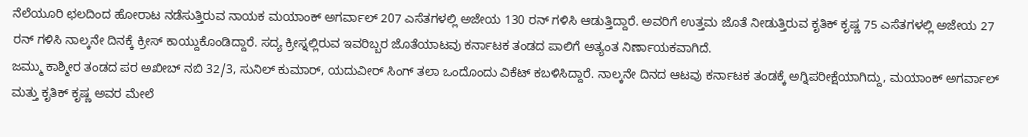ನೆಲೆಯೂರಿ ಛಲದಿಂದ ಹೋರಾಟ ನಡೆಸುತ್ತಿರುವ ನಾಯಕ ಮಯಾಂಕ್ ಅಗರ್ವಾಲ್ 207 ಎಸೆತಗಳಲ್ಲಿ ಅಜೇಯ 130 ರನ್ ಗಳಿಸಿ ಆಡುತ್ತಿದ್ದಾರೆ. ಅವರಿಗೆ ಉತ್ತಮ ಜೊತೆ ನೀಡುತ್ತಿರುವ ಕೃತಿಕ್ ಕೃಷ್ಣ 75 ಎಸೆತಗಳಲ್ಲಿ ಅಜೇಯ 27 ರನ್ ಗಳಿಸಿ ನಾಲ್ಕನೇ ದಿನಕ್ಕೆ ಕ್ರೀಸ್ ಕಾಯ್ದುಕೊಂಡಿದ್ದಾರೆ. ಸದ್ಯ ಕ್ರೀಸ್ನಲ್ಲಿರುವ ಇವರಿಬ್ಬರ ಜೊತೆಯಾಟವು ಕರ್ನಾಟಕ ತಂಡದ ಪಾಲಿಗೆ ಅತ್ಯಂತ ನಿರ್ಣಾಯಕವಾಗಿದೆ.
ಜಮ್ಮು ಕಾಶ್ಮೀರ ತಂಡದ ಪರ ಅಖೀಬ್ ನಬಿ 32/3, ಸುನಿಲ್ ಕುಮಾರ್, ಯದುವೀರ್ ಸಿಂಗ್ ತಲಾ ಒಂದೊಂದು ವಿಕೆಟ್ ಕಬಳಿಸಿದ್ದಾರೆ. ನಾಲ್ಕನೇ ದಿನದ ಆಟವು ಕರ್ನಾಟಕ ತಂಡಕ್ಕೆ ಅಗ್ನಿಪರೀಕ್ಷೆಯಾಗಿದ್ದು, ಮಯಾಂಕ್ ಅಗರ್ವಾಲ್ ಮತ್ತು ಕೃತಿಕ್ ಕೃಷ್ಣ ಅವರ ಮೇಲೆ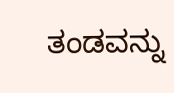ತಂಡವನ್ನು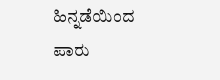ಹಿನ್ನಡೆಯಿಂದ ಪಾರು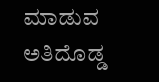ಮಾಡುವ ಅತಿದೊಡ್ಡ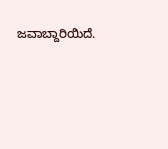ಜವಾಬ್ದಾರಿಯಿದೆ.